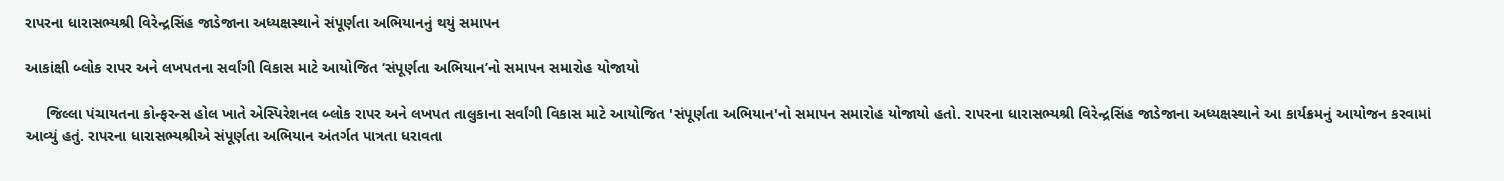રાપરના ધારાસભ્યશ્રી વિરેન્દ્રસિંહ જાડેજાના અધ્યક્ષસ્થાને સંપૂર્ણતા અભિયાનનું થયું સમાપન

આકાંક્ષી બ્લોક રાપર અને લખપતના સર્વાંગી વિકાસ માટે આયોજિત ‘સંપૂર્ણતા અભિયાન’નો સમાપન સમારોહ યોજાયો

     જિલ્લા પંચાયતના કોન્ફરન્સ હોલ ખાતે એસ્પિરેશનલ બ્લોક રાપર અને લખપત તાલુકાના સર્વાંગી વિકાસ માટે આયોજિત 'સંપૂર્ણતા અભિયાન'નો સમાપન સમારોહ યોજાયો હતો. રાપરના ધારાસભ્યશ્રી વિરેન્દ્રસિંહ જાડેજાના અધ્યક્ષસ્થાને આ કાર્યક્રમનું આયોજન કરવામાં આવ્યું હતું. રાપરના ધારાસભ્યશ્રીએ સંપૂર્ણતા અભિયાન અંતર્ગત પાત્રતા ધરાવતા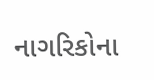નાગરિકોના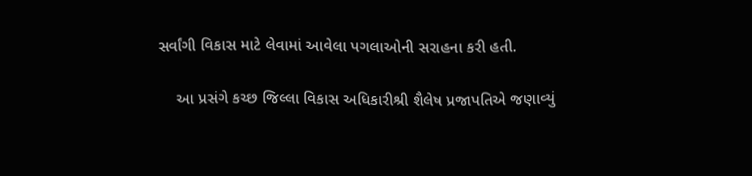સર્વાંગી વિકાસ માટે લેવામાં આવેલા પગલાઓની સરાહના કરી હતી.

    આ પ્રસંગે કચ્છ જિલ્લા વિકાસ અધિકારીશ્રી શૈલેષ પ્રજાપતિએ જણાવ્યું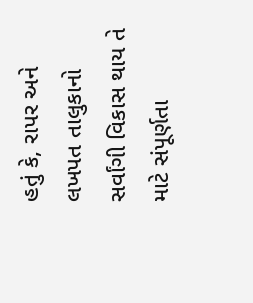હતું કે, રાપર અને લખપત તાલુકાનો સર્વાંગી વિકાસ થાય તે‌ માટે સંપૂર્ણતા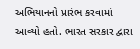અભિયાનનો પ્રારંભ કરવામાં આવ્યો હતો. ભારત સરકાર દ્વારા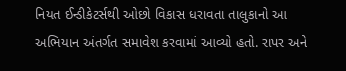નિયત ઈન્ડીકેટર્સથી ઓછો વિકાસ ધરાવતા તાલુકાનો આ અભિયાન અંતર્ગત સમાવેશ કરવામાં આવ્યો હતો. રાપર અને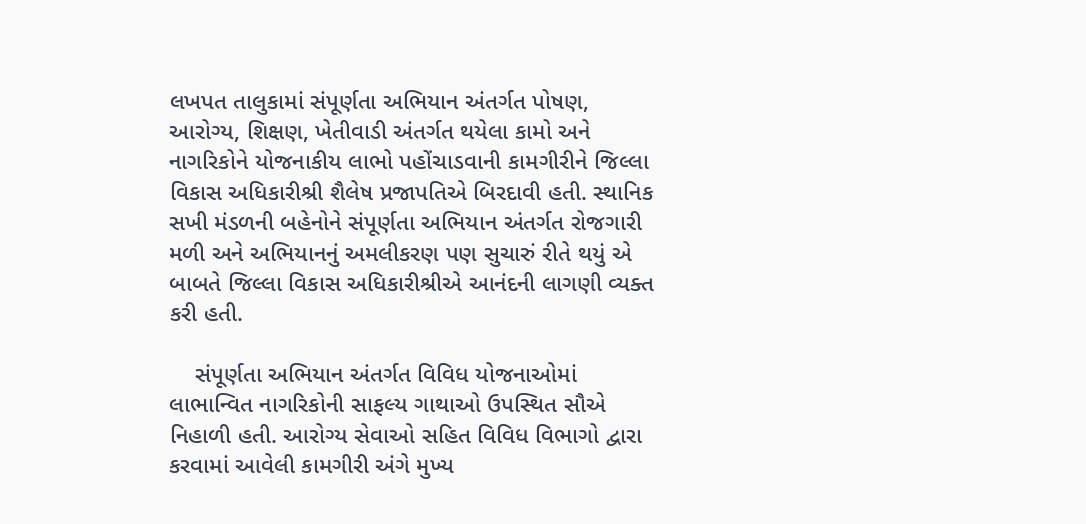લખપત તાલુકામાં સંપૂર્ણતા અભિયાન અંતર્ગત પોષણ, આરોગ્ય, શિક્ષણ, ખેતીવાડી અંતર્ગત થયેલા કામો અને નાગરિકોને યોજનાકીય લાભો પહોંચાડવાની કામગીરીને જિલ્લા વિકાસ અધિકારીશ્રી શૈલેષ પ્રજાપતિએ બિરદાવી હતી. સ્થાનિક સખી મંડળની બહેનોને સંપૂર્ણતા અભિયાન અંતર્ગત રોજગારી મળી અને અભિયાનનું અમલીકરણ પણ સુચારું રીતે થયું એ બાબતે જિલ્લા વિકાસ અધિકારીશ્રીએ આનંદની લાગણી વ્યક્ત કરી હતી.

    સંપૂર્ણતા અભિયાન અંતર્ગત વિવિધ યોજનાઓમાં લાભાન્વિત નાગરિકોની સાફલ્ય ગાથાઓ ઉપસ્થિત સૌએ નિહાળી હતી. આરોગ્ય સેવાઓ સહિત વિવિધ વિભાગો દ્વારા કરવામાં આવેલી કામગીરી અંગે મુખ્ય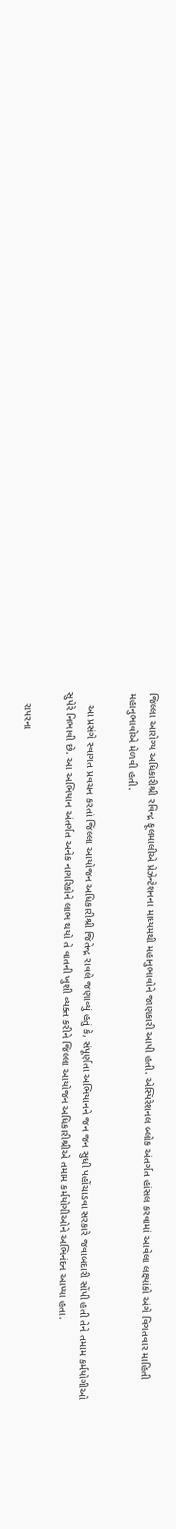જિલ્લા આરોગ્ય અધિકારીશ્રી રવિન્દ્ર ફૂલમાલીએ પ્રેઝેન્ટેશનના માધ્યમથી મહાનુભાવોને જાણકારી આપી હતી. એસ્પિરેશનલ બ્લોક અંતર્ગત હાંસલ કરવામાં આવેલા લક્ષ્યાંકો અંગે વિગતવાર માહિતી મહાનુભાવોએ મેળવી હતી.

    આ પ્રસંગે સ્વાગત પ્રવચન કરતાં જિલ્લા આયોજન અધિકારીશ્રી જિતેન્દ્ર રાવલે જણાવ્યું હતું કે, સંપૂર્ણતા અભિયાનને જન જન સુધી પહોંચાડવા સરકારે જવાબદારી સોંપી ‌હતી તેને તમામ કર્મયોગીઓ સુપેરે નિભાવી છે. આ અભિયાન અંતર્ગત અનેક નાગરિકોને લાભ થયો તે વાતની ખુશી વ્યક્ત કરીને જિલ્લા આયોજન અધિકારીશ્રીએ તમામ કર્મયોગીઓને અભિનંદન આપ્યા હતા.

    રાપરના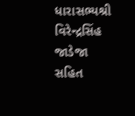ધારાસભ્યશ્રી વિરેન્દ્રસિંહ જાડેજા સહિત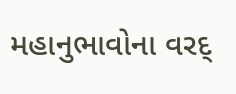મહાનુભાવોના વરદ્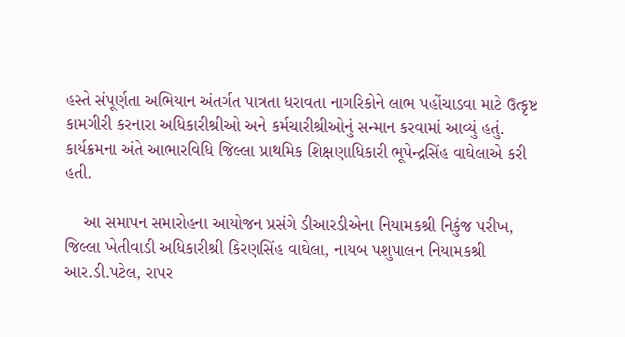હસ્તે સંપૂર્ણતા અભિયાન અંતર્ગત પાત્રતા ધરાવતા નાગરિકોને લાભ પહોંચાડવા માટે ઉત્કૃષ્ટ કામગીરી કરનારા અધિકારીશ્રીઓ અને કર્મચારીશ્રીઓનું સન્માન કરવામાં આવ્યું હતું. કાર્યક્રમના અંતે આભારવિધિ જિલ્લા પ્રાથમિક શિક્ષણાધિકારી ભૂપેન્દ્રસિંહ વાઘેલાએ કરી હતી.

    આ સમાપન સમારોહના આયોજન પ્રસંગે ડીઆરડીએના નિયામકશ્રી નિકુંજ પરીખ, જિલ્લા ખેતીવાડી અધિકારીશ્રી કિરણસિંહ વાઘેલા, નાયબ પશુપાલન નિયામકશ્રી આર.ડી.પટેલ, રાપર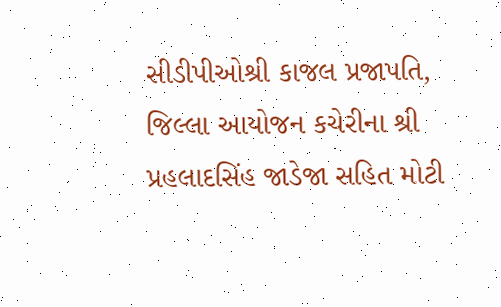સીડીપીઓશ્રી કાજલ પ્રજાપતિ, જિલ્લા આયોજન કચેરીના શ્રી પ્રહલાદસિંહ જાડેજા સહિત મોટી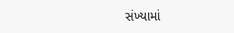સંખ્યામાં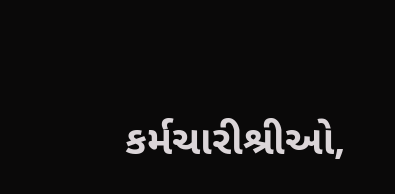કર્મચારીશ્રીઓ,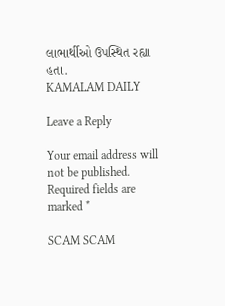લાભાર્થીઓ ઉપસ્થિત રહ્યા હતા.
KAMALAM DAILY

Leave a Reply

Your email address will not be published. Required fields are marked *

SCAM SCAM